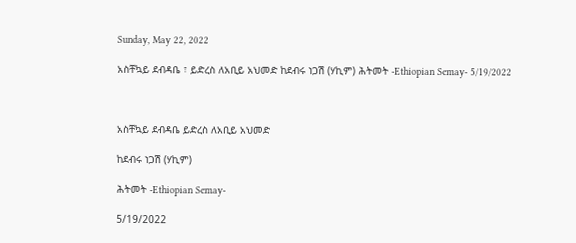Sunday, May 22, 2022

አስቸኳይ ደብዳቤ ፣ ይድረስ ለአቢይ አህመድ ከደብሩ ነጋሽ (ሃኪም) ሕትመት -Ethiopian Semay- 5/19/2022



አስቸኳይ ደብዳቤ ይድረስ ለአቢይ አህመድ

ከደብሩ ነጋሽ (ሃኪም)

ሕትመት -Ethiopian Semay-

5/19/2022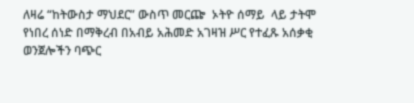ለዛሬ “ከትውስታ ማህደር” ውስጥ መርጬ  ኦትዮ ሰማይ  ላይ ታትሞ የነበረ ሰነድ በማቅረብ በአብይ አሕመድ አገዛዝ ሥር የተፈጹ አሰቃቂ ወንጀሎችን ባጭር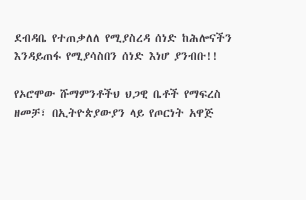ደብዳቤ የተጠቃለለ የሚያስረዳ ሰነድ ከሕሎናችን እንዳይጠፋ የሚያሳስበን ሰነድ እነሆ ያንብቡ!!

የኦሮሞው ሹማምንቶችህ ህጋዊ ቤቶች የማፍረስ ዘመቻ፣ በኢትዮጵያውያን ላይ የጦርነት አዋጅ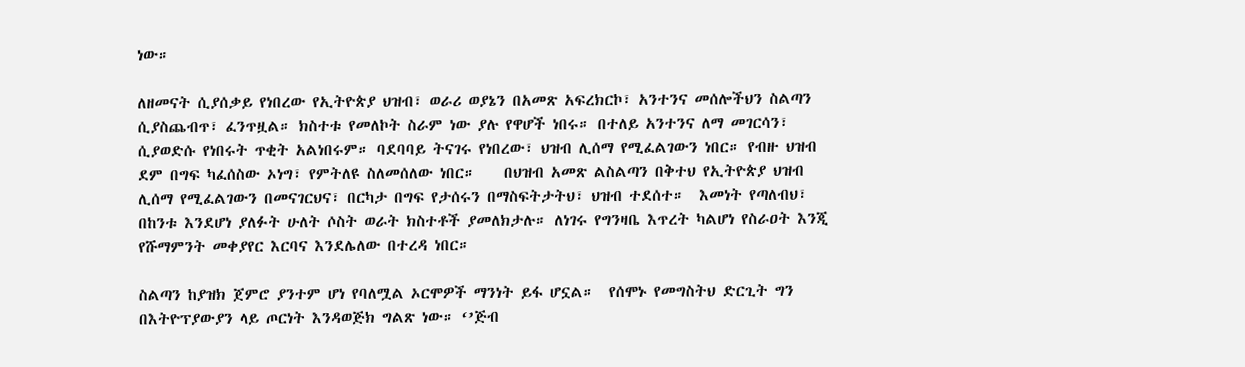ነው።

ለዘመናት ሲያሰቃይ የነበረው የኢትዮጵያ ህዝብ፣ ወራሪ ወያኔን በአመጽ አፍረክርኮ፣ አንተንና መሰሎችህን ስልጣን ሲያስጨብጥ፣ ፈንጥዟል። ክስተቱ የመለኮት ስራም ነው ያሉ የዋሆች ነበሩ። በተለይ አንተንና ለማ መገርሳን፣ ሲያወድሱ የነበሩት ጥቂት አልነበሩም። ባደባባይ ትናገሩ የነበረው፣ ህዝብ ሊሰማ የሚፈልገውን ነበር። የብዙ ህዝብ ደም በግፍ ካፈሰስው ኦነግ፣ የምትለዩ ስለመሰለው ነበር።    በህዝብ አመጽ ልስልጣን በቅተህ የኢትዮጵያ ህዝብ ሊሰማ የሚፈልገውን በመናገርህና፣ በርካታ በግፍ የታሰሩን በማስፍትታትህ፣ ህዝብ ተደሰተ።  እመነት የጣለብህ፣ በከንቱ እንደሆነ ያለፉት ሁለት ሶስት ወራት ክስተቶች ያመለክታሉ። ለነገሩ የግንዛቤ እጥረት ካልሆነ የስራዐት እንጂ የሹማምንት መቀያየር እርባና እንደሌለው በተረዳ ነበር።

ስልጣን ከያዝክ ጀምሮ ያንተም ሆነ የባለሟል ኦርሞዎች ማንነት ይፋ ሆኗል።  የሰሞኑ የመግስትህ ድርጊት ግን በእትዮፕያውያን ላይ ጦርነት እንዳወጅክ ግልጽ ነው። ‘’ጅብ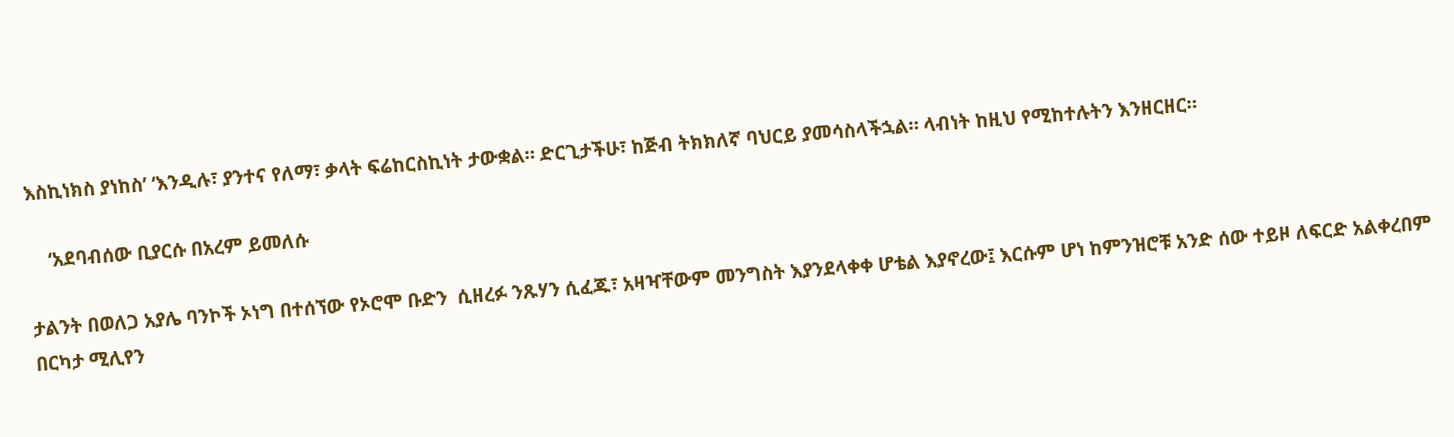እስኪነክስ ያነከስ’ ‘እንዲሉ፣ ያንተና የለማ፣ ቃላት ፍሬከርስኪነት ታውቋል። ድርጊታችሁ፣ ከጅብ ትክክለኛ ባህርይ ያመሳስላችኋል። ላብነት ከዚህ የሚከተሉትን እንዘርዘር።

    ‘አደባብሰው ቢያርሱ በአረም ይመለሱ

ታልንት በወለጋ አያሌ ባንኮች ኦነግ በተሰኘው የኦሮሞ ቡድን  ሲዘረፉ ንጹሃን ሲፈጁ፣ አዛዣቸውም መንግስት እያንደላቀቀ ሆቴል እያኖረው፤ እርሱም ሆነ ከምንዝሮቹ አንድ ሰው ተይዞ ለፍርድ አልቀረበም በርካታ ሚሊየን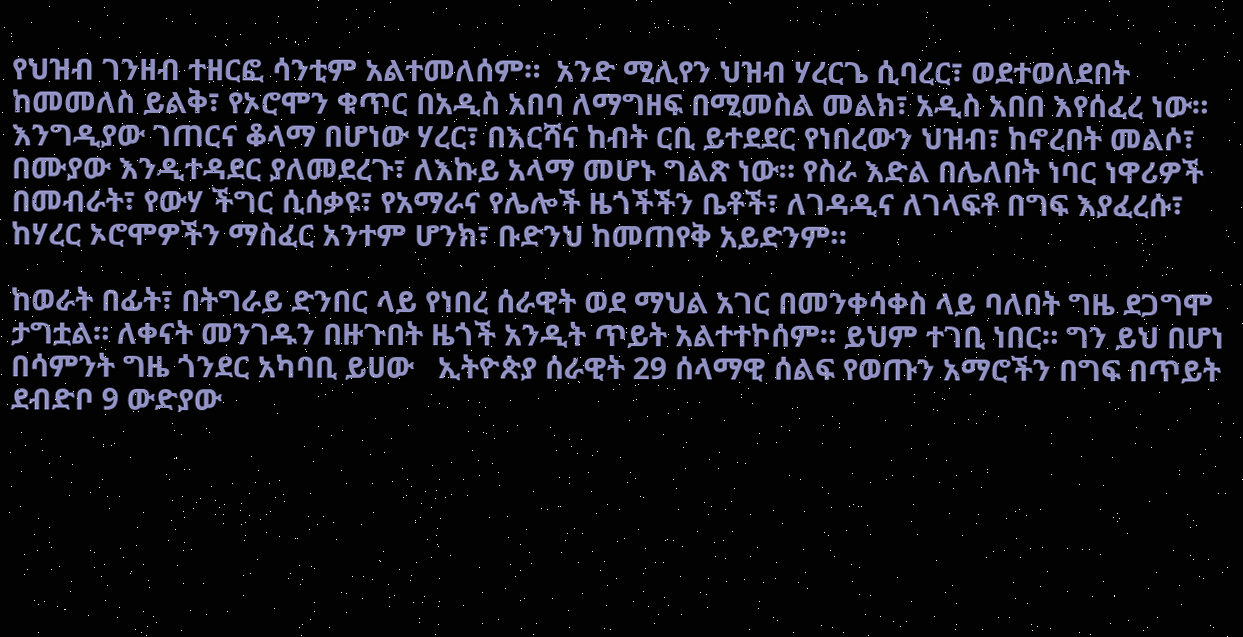የህዝብ ገንዘብ ተዘርፎ ሳንቲም አልተመለሰም።  አንድ ሚሊየን ህዝብ ሃረርጌ ሲባረር፣ ወደተወለደበት ከመመለስ ይልቅ፣ የኦሮሞን ቁጥር በአዲስ አበባ ለማግዘፍ በሚመስል መልክ፣ አዲስ አበበ እየሰፈረ ነው።  እንግዲያው ገጠርና ቆላማ በሆነው ሃረር፣ በእርሻና ከብት ርቢ ይተደደር የነበረውን ህዝብ፣ ከኖረበት መልሶ፣ በሙያው እንዲተዳደር ያለመደረጉ፣ ለእኩይ አላማ መሆኑ ግልጽ ነው። የስራ እድል በሌለበት ነባር ነዋሪዎች በመብራት፣ የውሃ ችግር ሲሰቃዩ፣ የአማራና የሌሎች ዜጎችችን ቤቶች፣ ለገዳዲና ለገላፍቶ በግፍ እያፈረሱ፣ ከሃረር ኦሮሞዎችን ማስፈር አንተም ሆንክ፣ ቡድንህ ከመጠየቅ አይድንም።

ከወራት በፊት፣ በትግራይ ድንበር ላይ የነበረ ሰራዊት ወደ ማህል አገር በመንቀሳቀስ ላይ ባለበት ግዜ ደጋግሞ ታግቷል። ለቀናት መንገዱን በዙጉበት ዜጎች አንዲት ጥይት አልተተኮሰም። ይህም ተገቢ ነበር። ግን ይህ በሆነ በሳምንት ግዜ ጎንደር አካባቢ ይሀው   ኢትዮጵያ ሰራዊት 29 ሰላማዊ ሰልፍ የወጡን አማሮችን በግፍ በጥይት ደብድቦ 9 ውድያው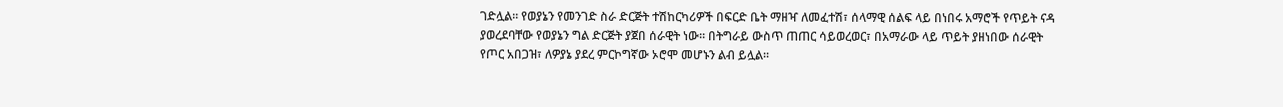ገድሏል። የወያኔን የመንገድ ስራ ድርጅት ተሽከርካሪዎች በፍርድ ቤት ማዘዣ ለመፈተሽ፣ ሰላማዊ ሰልፍ ላይ በነበሩ አማሮች የጥይት ናዳ ያወረደባቸው የወያኔን ግል ድርጅት ያጀበ ሰራዊት ነው። በትግራይ ውስጥ ጠጠር ሳይወረወር፣ በአማራው ላይ ጥይት ያዘነበው ሰራዊት የጦር አበጋዝ፣ ለዎያኔ ያደረ ምርኮግኛው ኦሮሞ መሆኑን ልብ ይሏል።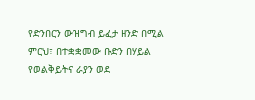የድንበርን ውዝግብ ይፈታ ዘንድ በሚል ምርህ፣ በተቋቋመው ቡድን በሃይል የወልቅይትና ራያን ወደ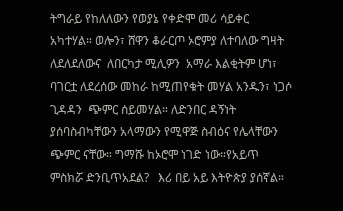ትግራይ የከለለውን የወያኔ የቀድሞ መሪ ሳይቀር አካተሃል። ወሎን፣ ሸዋን ቆራርጦ ኦሮምያ ለተባለው ግዛት ለደለደለውና  ለበርካታ ሚሊዎን  አማራ እልቂትም ሆነ፣ ባገርቷ ለደረሰው መከራ ከሚጠየቁት መሃል አንዱን፣ ነጋሶ ጊዳዳን  ጭምር ሰይመሃል። ለድንበር ዳኝነት ያሰባስብካቸውን አላማውን የሚዋጅ ስብዕና የሌላቸውን ጭምር ናቸው። ግማሹ ከኦሮሞ ነገድ ነው።የአይጥ ምስክሯ ድንቢጥአደል?   እሪ በይ አይ እትዮጵያ ያሰኛል።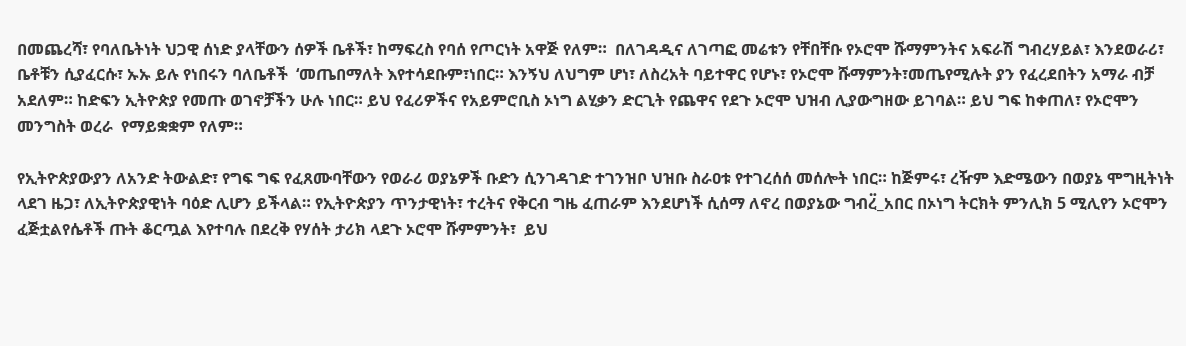በመጨረሻ፣ የባለቤትነት ህጋዊ ሰነድ ያላቸውን ሰዎች ቤቶች፣ ከማፍረስ የባሰ የጦርነት አዋጅ የለም።  በለገዳዲና ለገጣፎ መሬቱን የቸበቸቡ የኦሮሞ ሹማምንትና አፍራሽ ግብረሃይል፣ እንደወራሪ፣ ቤቶቹን ሲያፈርሱ፣ ኡኡ ይሉ የነበሩን ባለቤቶች  ‘መጤበማለት እየተሳደቡም፣ነበር። እንኝህ ለህግም ሆነ፣ ለስረአት ባይተዋር የሆኑ፣ የኦሮሞ ሹማምንት፣መጤየሚሉት ያን የፈረደበትን አማራ ብቻ አደለም። ከድፍን ኢትዮጵያ የመጡ ወገኖቻችን ሁሉ ነበር። ይህ የፈሪዎችና የአይምሮቢስ ኦነግ ልሂቃን ድርጊት የጨዋና የደጉ ኦሮሞ ህዝብ ሊያውግዘው ይገባል። ይህ ግፍ ከቀጠለ፣ የኦሮሞን መንግስት ወረራ  የማይቋቋም የለም።

የኢትዮጵያውያን ለአንድ ትውልድ፣ የግፍ ግፍ የፈጸሙባቸውን የወራሪ ወያኔዎች ቡድን ሲንገዳገድ ተገንዝቦ ህዝቡ ስራዐቱ የተገረሰሰ መሰሎት ነበር። ከጅምሩ፣ ረዥም እድሜውን በወያኔ ሞግዚትነት ላደገ ዜጋ፣ ለኢትዮጵያዊነት ባዕድ ሊሆን ይችላል። የኢትዮጵያን ጥንታዊነት፣ ተረትና የቅርብ ግዜ ፈጠራም እንደሆነች ሲሰማ ለኖረ በወያኔው ግብረ፟_አበር በኦነግ ትርክት ምንሊክ 5 ሚሊየን ኦሮሞን ፈጅቷልየሴቶች ጡት ቆርጧል እየተባሉ በደረቅ የሃሰት ታሪክ ላደጉ ኦሮሞ ሹምምንት፣  ይህ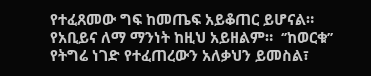የተፈጸመው ግፍ ከመጤፍ አይቆጠር ይሆናል። የአቢይና ለማ ማንነት ከዚህ አይዘልም።  ‘’ከወርቁ’’ የትግሬ ነገድ የተፈጠረውን አለቃህን ይመስል፣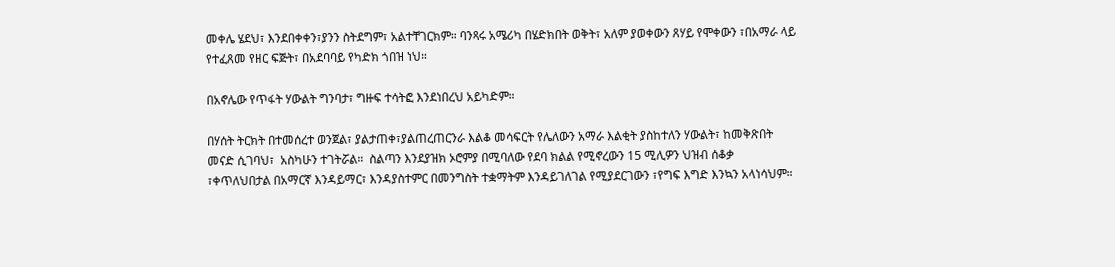መቀሌ ሄደህ፣ እንደበቀቀን፣ያንን ስትደግም፣ አልተቸገርክም። ባንጻሩ አሜሪካ በሄድክበት ወቅት፣ አለም ያወቀውን ጸሃይ የሞቀውን ፣በአማራ ላይ የተፈጸመ የዘር ፍጅት፣ በአደባባይ የካድክ ጎበዝ ነህ።

በአኖሌው የጥፋት ሃውልት ግንባታ፣ ግዙፍ ተሳትፎ እንደነበረህ አይካድም።

በሃሰት ትርክት በተመሰረተ ወንጀል፣ ያልታጠቀ፣ያልጠረጠርንራ እልቆ መሳፍርት የሌለውን አማራ እልቂት ያስከተለን ሃውልት፣ ከመቅጽበት መናድ ሲገባህ፣  አስካሁን ተገትሯል።  ስልጣን እንደያዝክ ኦሮምያ በሚባለው የደባ ክልል የሚኖረውን 15 ሚሊዎን ህዝብ ሰቆቃ ፣ቀጥለህበታል በአማርኛ እንዳይማር፣ እንዳያስተምር በመንግስት ተቋማትም እንዳይገለገል የሚያደርገውን ፣የግፍ እግድ እንኳን አላነሳህም።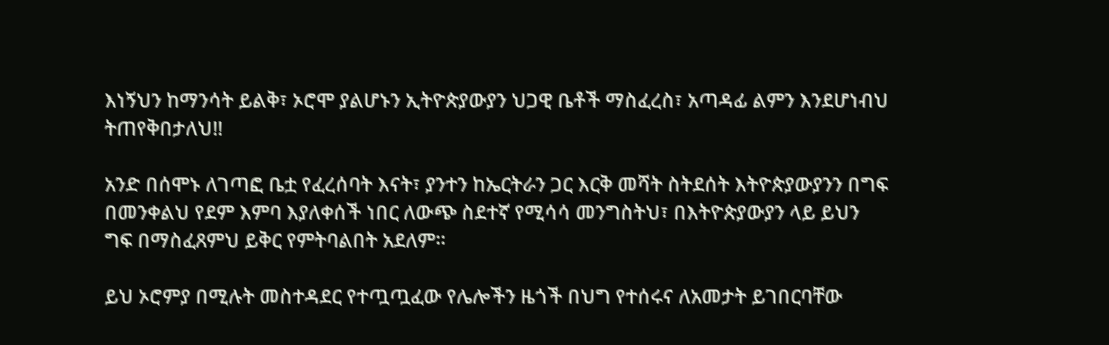እነኝህን ከማንሳት ይልቅ፣ ኦሮሞ ያልሆኑን ኢትዮጵያውያን ህጋዊ ቤቶች ማስፈረስ፣ አጣዳፊ ልምን እንደሆነብህ ትጠየቅበታለህ!!

አንድ በሰሞኑ ለገጣፎ ቤቷ የፈረሰባት እናት፣ ያንተን ከኤርትራን ጋር እርቅ መሻት ስትደሰት እትዮጵያውያንን በግፍ በመንቀልህ የደም እምባ እያለቀሰች ነበር ለውጭ ስደተኛ የሚሳሳ መንግስትህ፣ በእትዮጵያውያን ላይ ይህን ግፍ በማስፈጸምህ ይቅር የምትባልበት አደለም።

ይህ ኦሮምያ በሚሉት መስተዳደር የተጧጧፈው የሌሎችን ዜጎች በህግ የተሰሩና ለአመታት ይገበርባቸው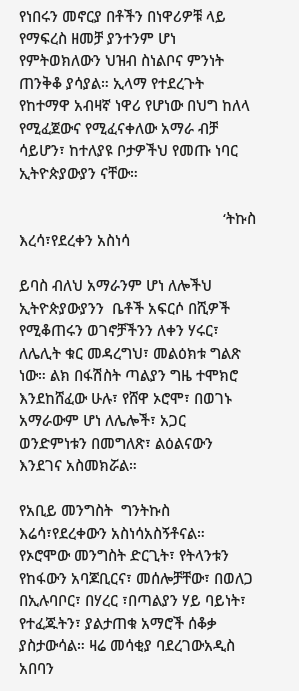የነበሩን መኖርያ በቶችን በነዋሪዎቹ ላይ የማፍረስ ዘመቻ ያንተንም ሆነ የምትወክለውን ህዝብ ስነልቦና ምንነት ጠንቅቆ ያሳያል። ኢላማ የተደረጉት የከተማዋ አብዛኛ ነዋሪ የሆነው በህግ ከለላ የሚፈጀውና የሚፈናቀለው አማራ ብቻ ሳይሆን፣ ከተለያዩ ቦታዎችህ የመጡ ነባር ኢትዮጵያውያን ናቸው።

                                                   ‘ትኩስ እረሳ፣የደረቀን አስነሳ

ይባስ ብለህ አማራንም ሆነ ለሎችህ ኢትዮጵያውያንን  ቤቶች አፍርሶ በሺዎች የሚቆጠሩን ወገኖቻችንን ለቀን ሃሩር፣ ለሌሊት ቁር መዳረግህ፣ መልዕክቱ ግልጽ ነው። ልክ በፋሽስት ጣልያን ግዜ ተሞክሮ እንደከሸፈው ሁሉ፣ የሸዋ ኦሮሞ፣ በወገኑ አማራውም ሆነ ለሌሎች፣ አጋር ወንድምነቱን በመግለጽ፣ ልዕልናውን እንደገና አስመክሯል።

የአቢይ መንግስት  ግንትኩስ እሬሳ፣የደረቀውን አስነሳአስኝቶናል።  የኦሮሞው መንግስት ድርጊት፣ የትላንቱን የከፋውን አባጆቢርና፣ መሰሎቻቸው፣ በወለጋ በኢሉባቦር፣ በሃረር ፣በጣልያን ሃይ ባይነት፣ የተፈጁትን፣ ያልታጠቁ አማሮች ሰቆቃ ያስታውሳል። ዛሬ መሳቂያ ባደረገውአዲስ አበባን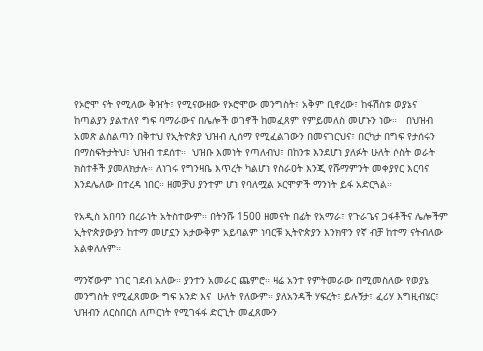የኦሮሞ ናት የሚለው ቅዠት፣ የሚናውዘው የኦሮሞው መንግስት፣ አቅም ቢኖረው፣ ከፋሽስቱ ወያኔና  ከጣልያን ያልተለየ ግፍ ባማራውና በሌሎች ወገኖች ከመፈጸም የምይመለስ መሆኑን ነው።   በህዝብ አመጽ ልስልጣን በቅተህ የኢትዮጵያ ህዝብ ሊሰማ የሚፈልገውን በመናገርህና፣ በርካታ በግፍ የታሰሩን በማስፍትታትህ፣ ህዝብ ተደሰተ።  ህዝቡ እመነት የጣለብህ፣ በከንቱ እንደሆነ ያለፉት ሁለት ሶስት ወራት ክስተቶች ያመለክታሉ። ለነገሩ የግንዛቤ እጥረት ካልሆነ የስራዐት እንጂ የሹማምንት መቀያየር እርባና እንደሌለው በተረዳ ነበር። ዘመቻህ ያንተም ሆነ የባለሟል ኦርሞዎች ማንነት ይፋ አድርጓል።

የአዲስ አበባን በረራነት አትስተውም። በትንሹ 1500 ዘመናት በፊት የአማራ፣ የጉራጌና ጋፋቶችና ሌሎችም ኢትዮጵያውያን ከተማ መሆኗን አታውቅም አይባልም ነባርቹ ኢትዮጵያን እንክዋን የኛ ብቻ ከተማ ናትብለው አልቀለሉም።

ማንኛውም ነገር ገደብ አለው። ያንተን አመራር ጨምሮ። ዛሬ አንተ የምትመራው በሚመስለው የወያኔ መንግስት የሚፈጸመው ግፍ አንድ እና  ሁለት የለውም። ያለአንዳች ሃፍረት፣ ይሉኝታ፣ ፈሪሃ እግዚብሄር፣  ህዝብን ለርስበርስ ለጦርነት የሚገፋፋ ድርጊት መፈጸሙን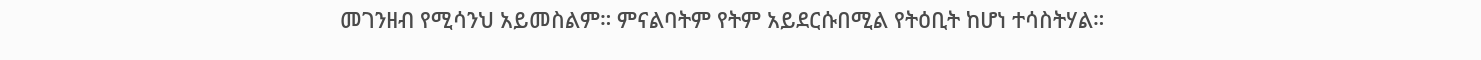መገንዘብ የሚሳንህ አይመስልም። ምናልባትም የትም አይደርሱበሚል የትዕቢት ከሆነ ተሳስትሃል።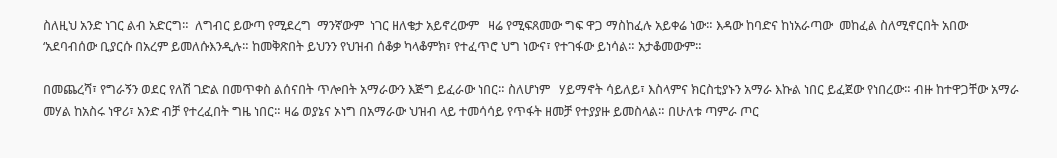ስለዚህ አንድ ነገር ልብ አድርግ።  ለግብር ይውጣ የሚደረግ  ማንኛውም  ነገር ዘለቄታ አይኖረውም   ዛሬ የሚፍጸመው ግፍ ዋጋ ማስከፈሉ አይቀሬ ነው። እዳው ከባድና ከነአራጣው  መከፈል ስለሚኖርበት አበው  ‘አደባብሰው ቢያርሱ በአረም ይመለሱእንዲሉ። ከመቅጽበት ይህንን የህዝብ ሰቆቃ ካላቆምክ፣ የተፈጥሮ ህግ ነውና፣ የተገፋው ይነሳል። አታቆመውም።

በመጨረሻ፣ የግራኝን ወደር የለሽ ገድል በመጥቀስ ልሰናበት ጥሎበት አማራውን እጅግ ይፈራው ነበር። ስለሆነም   ሃይማኖት ሳይለይ፣ እስላምና ክርስቲያኑን አማራ እኩል ነበር ይፈጀው የነበረው። ብዙ ከተዋጋቸው አማራ መሃል ከአስሩ ነዋሪ፣ አንድ ብቻ የተረፈበት ግዜ ነበር። ዛሬ ወያኔና ኦነግ በአማራው ህዝብ ላይ ተመሳሳይ የጥፋት ዘመቻ የተያያዙ ይመስላል። በሁለቱ ጣምራ ጦር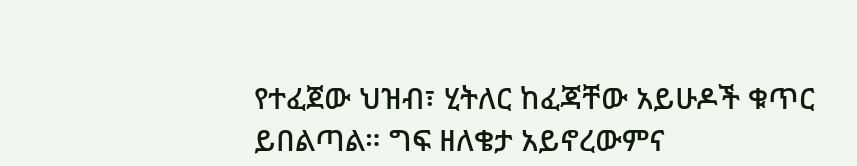የተፈጀው ህዝብ፣ ሂትለር ከፈጃቸው አይሁዶች ቁጥር ይበልጣል። ግፍ ዘለቄታ አይኖረውምና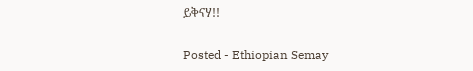ይቅናሃ!!

Posted - Ethiopian Semay